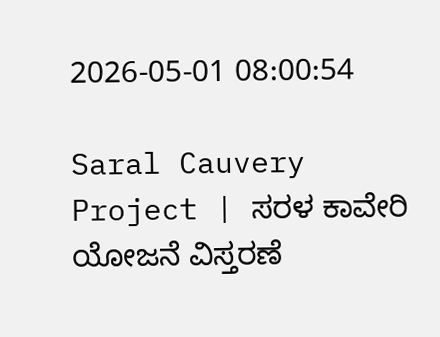2026-05-01 08:00:54

Saral Cauvery Project | ಸರಳ ಕಾವೇರಿ ಯೋಜನೆ ವಿಸ್ತರಣೆ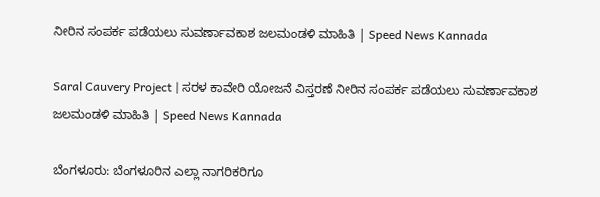ನೀರಿನ ಸಂಪರ್ಕ ಪಡೆಯಲು ಸುವರ್ಣಾವಕಾಶ ಜಲಮಂಡಳಿ ಮಾಹಿತಿ | Speed News Kannada

Saral Cauvery Project | ಸರಳ ಕಾವೇರಿ ಯೋಜನೆ ವಿಸ್ತರಣೆ ನೀರಿನ ಸಂಪರ್ಕ ಪಡೆಯಲು ಸುವರ್ಣಾವಕಾಶ ಜಲಮಂಡಳಿ ಮಾಹಿತಿ | Speed News Kannada

ಬೆಂಗಳೂರು: ಬೆಂಗಳೂರಿನ ಎಲ್ಲಾ ನಾಗರಿಕರಿಗೂ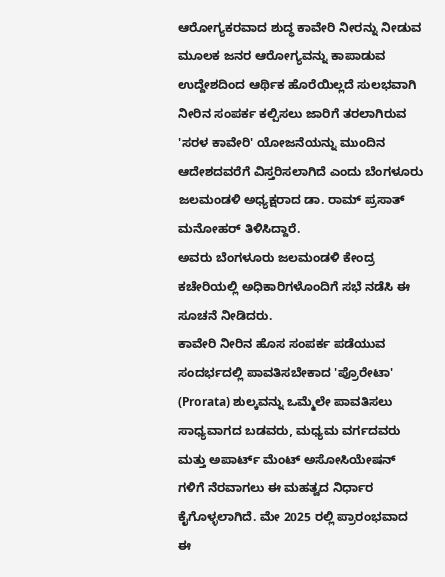ಆರೋಗ್ಯಕರವಾದ ಶುದ್ಧ ಕಾವೇರಿ ನೀರನ್ನು ನೀಡುವ ಮೂಲಕ ಜನರ ಆರೋಗ್ಯವನ್ನು ಕಾಪಾಡುವ ಉದ್ದೇಶದಿಂದ ಆರ್ಥಿಕ ಹೊರೆಯಿಲ್ಲದೆ ಸುಲಭವಾಗಿ ನೀರಿನ ಸಂಪರ್ಕ ಕಲ್ಪಿಸಲು ಜಾರಿಗೆ ತರಲಾಗಿರುವ 'ಸರಳ ಕಾವೇರಿ' ಯೋಜನೆಯನ್ನು ಮುಂದಿನ ಆದೇಶದವರೆಗೆ ವಿಸ್ತರಿಸಲಾಗಿದೆ ಎಂದು ಬೆಂಗಳೂರು ಜಲಮಂಡಳಿ ಅಧ್ಯಕ್ಷರಾದ ಡಾ. ರಾಮ್ ಪ್ರಸಾತ್ ಮನೋಹರ್ ತಿಳಿಸಿದ್ದಾರೆ.
ಅವರು ಬೆಂಗಳೂರು ಜಲಮಂಡಳಿ ಕೇಂದ್ರ ಕಚೇರಿಯಲ್ಲಿ ಅಧಿಕಾರಿಗಳೊಂದಿಗೆ ಸಭೆ ನಡೆಸಿ ಈ ಸೂಚನೆ ನೀಡಿದರು.
ಕಾವೇರಿ ನೀರಿನ ಹೊಸ ಸಂಪರ್ಕ ಪಡೆಯುವ ಸಂದರ್ಭದಲ್ಲಿ ಪಾವತಿಸಬೇಕಾದ 'ಪ್ರೊರೇಟಾ' (Prorata) ಶುಲ್ಕವನ್ನು ಒಮ್ಮೆಲೇ ಪಾವತಿಸಲು ಸಾಧ್ಯವಾಗದ ಬಡವರು, ಮಧ್ಯಮ ವರ್ಗದವರು ಮತ್ತು ಅಪಾರ್ಟ್‌ ಮೆಂಟ್ ಅಸೋಸಿಯೇಷನ್ ಗಳಿಗೆ ನೆರವಾಗಲು ಈ ಮಹತ್ವದ ನಿರ್ಧಾರ ಕೈಗೊಳ್ಳಲಾಗಿದೆ. ಮೇ 2025 ರಲ್ಲಿ ಪ್ರಾರಂಭವಾದ ಈ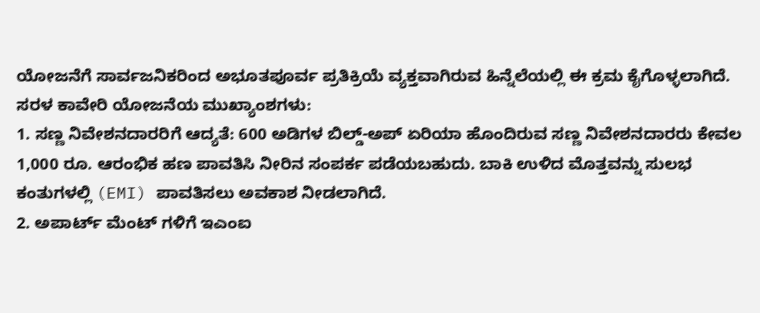ಯೋಜನೆಗೆ ಸಾರ್ವಜನಿಕರಿಂದ ಅಭೂತಪೂರ್ವ ಪ್ರತಿಕ್ರಿಯೆ ವ್ಯಕ್ತವಾಗಿರುವ ಹಿನ್ನೆಲೆಯಲ್ಲಿ ಈ ಕ್ರಮ ಕೈಗೊಳ್ಳಲಾಗಿದೆ.
ಸರಳ ಕಾವೇರಿ ಯೋಜನೆಯ ಮುಖ್ಯಾಂಶಗಳು:
1. ಸಣ್ಣ ನಿವೇಶನದಾರರಿಗೆ ಆದ್ಯತೆ: 600 ಅಡಿಗಳ ಬಿಲ್ಡ್-ಅಪ್ ಏರಿಯಾ ಹೊಂದಿರುವ ಸಣ್ಣ ನಿವೇಶನದಾರರು ಕೇವಲ 1,000 ರೂ. ಆರಂಭಿಕ ಹಣ ಪಾವತಿಸಿ ನೀರಿನ ಸಂಪರ್ಕ ಪಡೆಯಬಹುದು. ಬಾಕಿ ಉಳಿದ ಮೊತ್ತವನ್ನು ಸುಲಭ ಕಂತುಗಳಲ್ಲಿ (EMI) ಪಾವತಿಸಲು ಅವಕಾಶ ನೀಡಲಾಗಿದೆ.
2. ಅಪಾರ್ಟ್‌ ಮೆಂಟ್ ಗಳಿಗೆ ಇಎಂಐ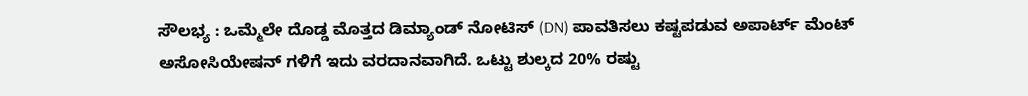ಸೌಲಭ್ಯ : ಒಮ್ಮೆಲೇ ದೊಡ್ಡ ಮೊತ್ತದ ಡಿಮ್ಯಾಂಡ್ ನೋಟಿಸ್ (DN) ಪಾವತಿಸಲು ಕಷ್ಟಪಡುವ ಅಪಾರ್ಟ್‌ ಮೆಂಟ್ ಅಸೋಸಿಯೇಷನ್ ಗಳಿಗೆ ಇದು ವರದಾನವಾಗಿದೆ. ಒಟ್ಟು ಶುಲ್ಕದ 20% ರಷ್ಟು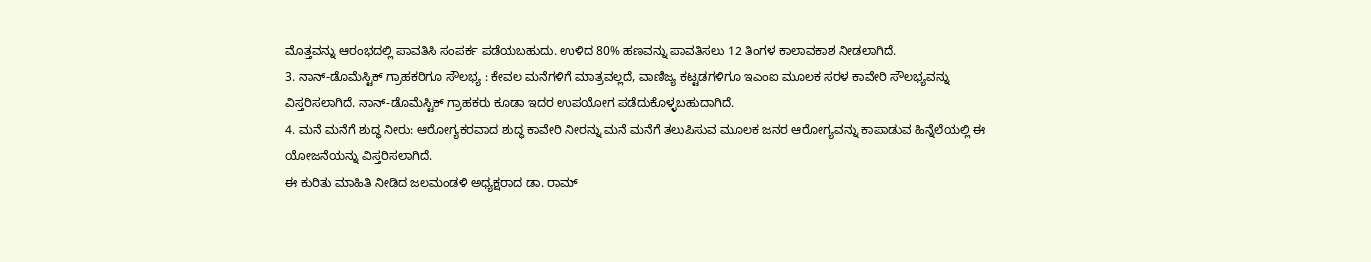ಮೊತ್ತವನ್ನು ಆರಂಭದಲ್ಲಿ ಪಾವತಿಸಿ ಸಂಪರ್ಕ ಪಡೆಯಬಹುದು. ಉಳಿದ 80% ಹಣವನ್ನು ಪಾವತಿಸಲು 12 ತಿಂಗಳ ಕಾಲಾವಕಾಶ ನೀಡಲಾಗಿದೆ.
3. ನಾನ್-ಡೊಮೆಸ್ಟಿಕ್ ಗ್ರಾಹಕರಿಗೂ ಸೌಲಭ್ಯ : ಕೇವಲ ಮನೆಗಳಿಗೆ ಮಾತ್ರವಲ್ಲದೆ, ವಾಣಿಜ್ಯ ಕಟ್ಟಡಗಳಿಗೂ ಇಎಂಐ ಮೂಲಕ ಸರಳ ಕಾವೇರಿ ಸೌಲಭ್ಯವನ್ನು ವಿಸ್ತರಿಸಲಾಗಿದೆ. ನಾನ್-ಡೊಮೆಸ್ಟಿಕ್ ಗ್ರಾಹಕರು ಕೂಡಾ ಇದರ ಉಪಯೋಗ ಪಡೆದುಕೊಳ್ಳಬಹುದಾಗಿದೆ.
4. ಮನೆ ಮನೆಗೆ ಶುದ್ಧ ನೀರು: ಆರೋಗ್ಯಕರವಾದ ಶುದ್ಧ ಕಾವೇರಿ ನೀರನ್ನು ಮನೆ ಮನೆಗೆ ತಲುಪಿಸುವ ಮೂಲಕ ಜನರ ಆರೋಗ್ಯವನ್ನು ಕಾಪಾಡುವ ಹಿನ್ನೆಲೆಯಲ್ಲಿ ಈ ಯೋಜನೆಯನ್ನು ವಿಸ್ತರಿಸಲಾಗಿದೆ.
ಈ ಕುರಿತು ಮಾಹಿತಿ ನೀಡಿದ ಜಲಮಂಡಳಿ ಅಧ್ಯಕ್ಷರಾದ ಡಾ. ರಾಮ್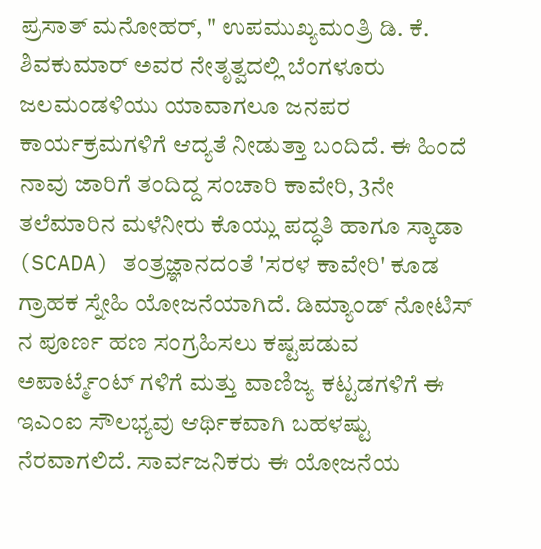ಪ್ರಸಾತ್ ಮನೋಹರ್, " ಉಪಮುಖ್ಯಮಂತ್ರಿ ಡಿ. ಕೆ. ಶಿವಕುಮಾರ್ ಅವರ ನೇತೃತ್ವದಲ್ಲಿ ಬೆಂಗಳೂರು ಜಲಮಂಡಳಿಯು ಯಾವಾಗಲೂ ಜನಪರ ಕಾರ್ಯಕ್ರಮಗಳಿಗೆ ಆದ್ಯತೆ ನೀಡುತ್ತಾ ಬಂದಿದೆ. ಈ ಹಿಂದೆ ನಾವು ಜಾರಿಗೆ ತಂದಿದ್ದ ಸಂಚಾರಿ ಕಾವೇರಿ, 3ನೇ ತಲೆಮಾರಿನ ಮಳೆನೀರು ಕೊಯ್ಲು ಪದ್ಧತಿ ಹಾಗೂ ಸ್ಕಾಡಾ (SCADA) ತಂತ್ರಜ್ಞಾನದಂತೆ 'ಸರಳ ಕಾವೇರಿ' ಕೂಡ ಗ್ರಾಹಕ ಸ್ನೇಹಿ ಯೋಜನೆಯಾಗಿದೆ. ಡಿಮ್ಯಾಂಡ್ ನೋಟಿಸ್ ನ ಪೂರ್ಣ ಹಣ ಸಂಗ್ರಹಿಸಲು ಕಷ್ಟಪಡುವ ಅಪಾರ್ಟ್ಮೆಂಟ್ ಗಳಿಗೆ ಮತ್ತು ವಾಣಿಜ್ಯ ಕಟ್ಟಡಗಳಿಗೆ ಈ ಇಎಂಐ ಸೌಲಭ್ಯವು ಆರ್ಥಿಕವಾಗಿ ಬಹಳಷ್ಟು ನೆರವಾಗಲಿದೆ. ಸಾರ್ವಜನಿಕರು ಈ ಯೋಜನೆಯ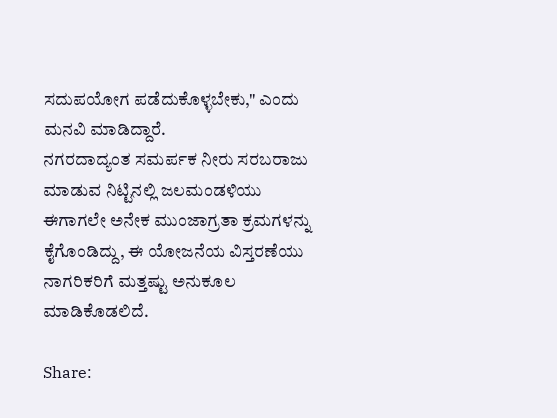ಸದುಪಯೋಗ ಪಡೆದುಕೊಳ್ಳಬೇಕು," ಎಂದು ಮನವಿ ಮಾಡಿದ್ದಾರೆ.
ನಗರದಾದ್ಯಂತ ಸಮರ್ಪಕ ನೀರು ಸರಬರಾಜು ಮಾಡುವ ನಿಟ್ಟಿನಲ್ಲಿ ಜಲಮಂಡಳಿಯು ಈಗಾಗಲೇ ಅನೇಕ ಮುಂಜಾಗ್ರತಾ ಕ್ರಮಗಳನ್ನು ಕೈಗೊಂಡಿದ್ದು, ಈ ಯೋಜನೆಯ ವಿಸ್ತರಣೆಯು ನಾಗರಿಕರಿಗೆ ಮತ್ತಷ್ಟು ಅನುಕೂಲ ಮಾಡಿಕೊಡಲಿದೆ.

Share: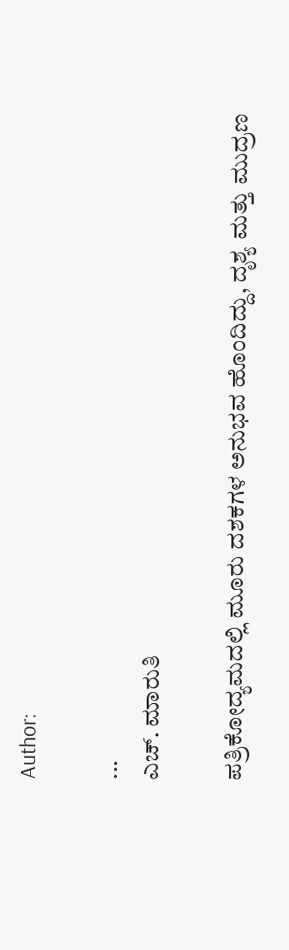Author:

...
ಎಚ್‌. ಮಾರುತಿ

ಪತ್ರಿಕೋದ್ಯಮದಲ್ಲಿ ಮೂರು ದಶಕಗಳ ಅನುಭವ ಹೊಂದಿದ್ದು, ದೃಶ್ಯ ಮತ್ತು ಮುದ್ರಣ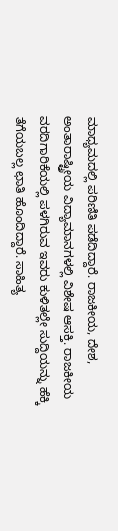ಮಾಧ್ಯಮದಲ್ಲಿ ಪರಿಣಿತಿ ಪಡೆದಿದ್ದಾರೆ. ರಾಜಕೀಯ, ದೇಶ, ಅಂತಾರಾಷ್ಟ್ರೀಯ ವಿದ್ಯಾಮಾನಗಳಲ್ಲಿ ವಿಶೇಷ ಆಸಕ್ತಿ. ರಾಜಕೀಯ ವರದಿಗಾರಿಕೆಯಲ್ಲಿ ಪಳಗಿರುವ ಇವರು ಕುಳಿತಲ್ಲೇ ಸುದ್ದಿಯನ್ನು ಹೆಕ್ಕಿ ತೆಗೆಯಬಲ್ಲ ಛಾತಿ ಹೊಂದಿದ್ದಾರೆ. ಸಾಹಿತ್ಯ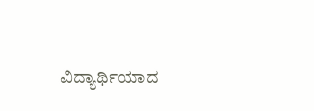ವಿದ್ಯಾರ್ಥಿಯಾದ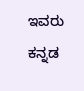ಇವರು ಕನ್ನಡ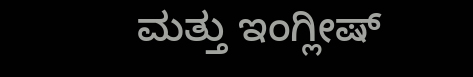ಮತ್ತು ಇಂಗ್ಲೀಷ್‌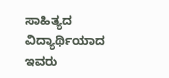ಸಾಹಿತ್ಯದ ವಿದ್ಯಾರ್ಥಿಯಾದ ಇವರು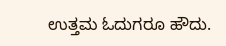ಉತ್ತಮ ಓದುಗರೂ ಹೌದು.